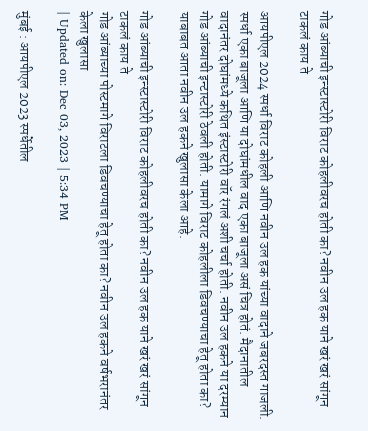गोड आंब्याची इन्स्टास्टोरी विराट कोहलीवरच होती का? नवीन उल हक याने खरं खरं सांगून टाकलं काय ते

आयपीएल 2024 स्पर्धा विराट कोहली आणि नवीन उल हक यांच्या वादाने जबरदस्त गाजली. स्पर्धा एका बाजूला आणि या दोघांमधील वाद एका बाजूला असं चित्र होतं. मैदानातील वादानंतर दोघांमध्ये कथित इंस्टास्टोरी वॉर रंगलं अशी चर्चा होती. नवीन उल हकने या दरम्यान गोड आंब्याची इन्टास्टोरी ठेवली होती. यामागे विराट कोहलीला डिवचण्याचा हेतू होता का? याबाबत आता नवीन उल हकने खुलासा केला आहे.

गोड आंब्याची इन्स्टास्टोरी विराट कोहलीवरच होती का? नवीन उल हक याने खरं खरं सांगून टाकलं काय ते
गोड आंब्याच्या पोस्टमागे विराटला डिवचण्याचा हेतू होता का? नवीन उल हकने वर्षभरानंतर केला खुलासा
| Updated on: Dec 03, 2023 | 5:34 PM

मुंबई : आयपीएल 2023 स्पर्धेतील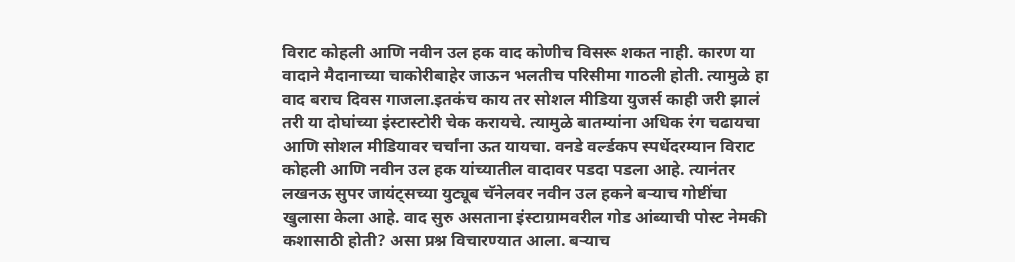विराट कोहली आणि नवीन उल हक वाद कोणीच विसरू शकत नाही. कारण या वादाने मैदानाच्या चाकोरीबाहेर जाऊन भलतीच परिसीमा गाठली होती. त्यामुळे हा वाद बराच दिवस गाजला.इतकंच काय तर सोशल मीडिया युजर्स काही जरी झालं तरी या दोघांच्या इंस्टास्टोरी चेक करायचे. त्यामुळे बातम्यांना अधिक रंग चढायचा आणि सोशल मीडियावर चर्चांना ऊत यायचा. वनडे वर्ल्डकप स्पर्धेदरम्यान विराट कोहली आणि नवीन उल हक यांच्यातील वादावर पडदा पडला आहे. त्यानंतर लखनऊ सुपर जायंट्सच्या युट्यूब चॅनेलवर नवीन उल हकने बऱ्याच गोष्टींचा खुलासा केला आहे. वाद सुरु असताना इंस्टाग्रामवरील गोड आंब्याची पोस्ट नेमकी कशासाठी होती? असा प्रश्न विचारण्यात आला. बऱ्याच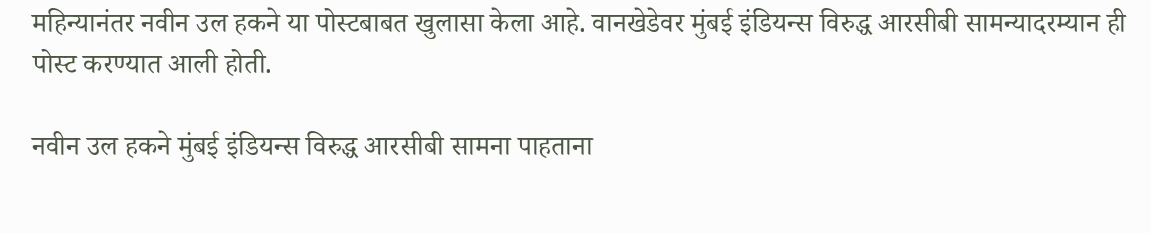महिन्यानंतर नवीन उल हकने या पोस्टबाबत खुलासा केला आहे. वानखेडेवर मुंबई इंडियन्स विरुद्ध आरसीबी सामन्यादरम्यान ही पोस्ट करण्यात आली होती.

नवीन उल हकने मुंबई इंडियन्स विरुद्ध आरसीबी सामना पाहताना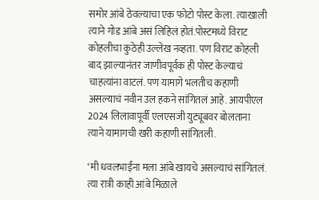समोर आंबे ठेवल्याचा एक फोटो पोस्ट केला. त्याखाली त्याने गोड आंबे असं लिहिलं होतं.पोस्टमध्ये विराट कोहलीचा कुठेही उल्लेख नव्हता. पण विराट कोहली बाद झाल्यानंतर जाणीवपूर्वक ही पोस्ट केल्याचं चाहत्यांना वाटलं. पण यामागे भलतीच कहाणी असल्याचं नवीन उल हकने सांगितलं आहे. आयपीएल 2024 लिलावापूर्वी एलएसजी युट्यूबवर बोलताना त्याने यामागची खरी कहाणी सांगितली.

‘मी धवलभाईंना मला आंबे खायचे असल्याचं सांगितलं. त्या रात्री काही आंबे मिळाले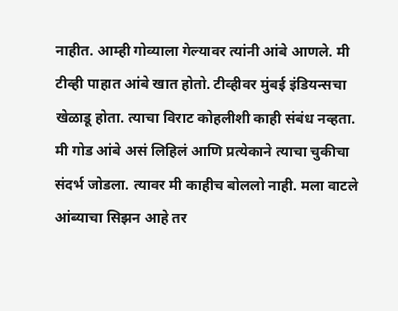नाहीत. आम्ही गोव्याला गेल्यावर त्यांनी आंबे आणले. मी टीव्ही पाहात आंबे खात होतो. टीव्हीवर मुंबई इंडियन्सचा खेळाडू होता. त्याचा विराट कोहलीशी काही संबंध नव्हता. मी गोड आंबे असं लिहिलं आणि प्रत्येकाने त्याचा चुकीचा संदर्भ जोडला. त्यावर मी काहीच बोललो नाही. मला वाटले आंब्याचा सिझन आहे तर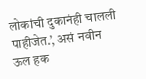लोकांची दुकानंही चालली पाहीजेत.’, असं नवीन ऊल हक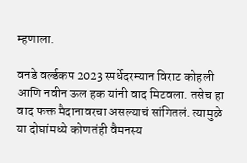म्हणाला.

वनडे वर्ल्डकप 2023 स्पर्धेदरम्यान विराट कोहली आणि नवीन ऊल हक यांनी वाद मिटवला. तसेच हा वाद फक्त मैदानावरचा असल्याचं सांगितलं. त्यामुळे या दोघांमध्ये कोणतंही वैमनस्य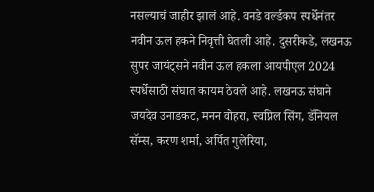नसल्याचं जाहीर झालं आहे. वनडे वर्ल्डकप स्पर्धेनंतर नवीन ऊल हकने निवृत्ती घेतली आहे. दुसरीकडे, लखनऊ सुपर जायंट्सने नवीन ऊल हकला आयपीएल 2024 स्पर्धेसाठी संघात कायम ठेवले आहे. लखनऊ संघाने जयदेव उनाडकट, मनन वोहरा, स्वप्निल सिंग, डॅनियल सॅम्स, करण शर्मा, अर्पित गुलेरिया,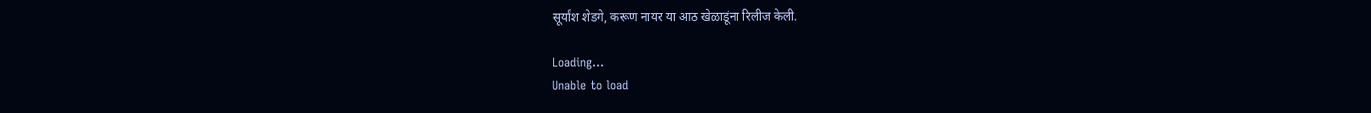सूर्यांश शेडगे, करूण नायर या आठ खेळाडूंना रिलीज केली.

Loading...
Unable to load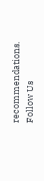recommendations.
Follow Us